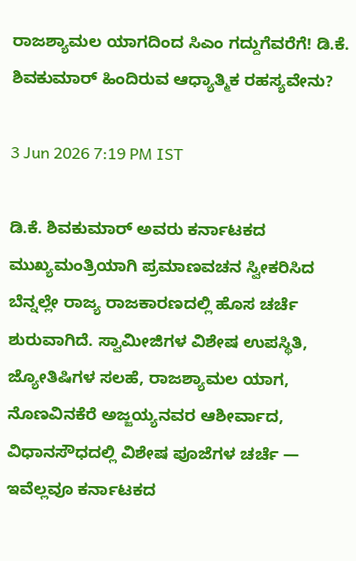ರಾಜಶ್ಯಾಮಲ ಯಾಗದಿಂದ ಸಿಎಂ ಗದ್ದುಗೆವರೆಗೆ! ಡಿ.ಕೆ. ಶಿವಕುಮಾರ್ ಹಿಂದಿರುವ ಆಧ್ಯಾತ್ಮಿಕ ರಹಸ್ಯವೇನು?

3 Jun 2026 7:19 PM IST

ಡಿ.ಕೆ. ಶಿವಕುಮಾರ್ ಅವರು ಕರ್ನಾಟಕದ ಮುಖ್ಯಮಂತ್ರಿಯಾಗಿ ಪ್ರಮಾಣವಚನ ಸ್ವೀಕರಿಸಿದ ಬೆನ್ನಲ್ಲೇ ರಾಜ್ಯ ರಾಜಕಾರಣದಲ್ಲಿ ಹೊಸ ಚರ್ಚೆ ಶುರುವಾಗಿದೆ. ಸ್ವಾಮೀಜಿಗಳ ವಿಶೇಷ ಉಪಸ್ಥಿತಿ, ಜ್ಯೋತಿಷಿಗಳ ಸಲಹೆ, ರಾಜಶ್ಯಾಮಲ ಯಾಗ, ನೊಣವಿನಕೆರೆ ಅಜ್ಜಯ್ಯನವರ ಆಶೀರ್ವಾದ, ವಿಧಾನಸೌಧದಲ್ಲಿ ವಿಶೇಷ ಪೂಜೆಗಳ ಚರ್ಚೆ — ಇವೆಲ್ಲವೂ ಕರ್ನಾಟಕದ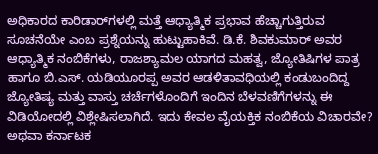ಅಧಿಕಾರದ ಕಾರಿಡಾರ್‌ಗಳಲ್ಲಿ ಮತ್ತೆ ಆಧ್ಯಾತ್ಮಿಕ ಪ್ರಭಾವ ಹೆಚ್ಚಾಗುತ್ತಿರುವ ಸೂಚನೆಯೇ ಎಂಬ ಪ್ರಶ್ನೆಯನ್ನು ಹುಟ್ಟುಹಾಕಿವೆ. ಡಿ.ಕೆ. ಶಿವಕುಮಾರ್ ಅವರ ಆಧ್ಯಾತ್ಮಿಕ ನಂಬಿಕೆಗಳು, ರಾಜಶ್ಯಾಮಲ ಯಾಗದ ಮಹತ್ವ, ಜ್ಯೋತಿಷಿಗಳ ಪಾತ್ರ ಹಾಗೂ ಬಿ.ಎಸ್. ಯಡಿಯೂರಪ್ಪ ಅವರ ಆಡಳಿತಾವಧಿಯಲ್ಲಿ ಕಂಡುಬಂದಿದ್ದ ಜ್ಯೋತಿಷ್ಯ ಮತ್ತು ವಾಸ್ತು ಚರ್ಚೆಗಳೊಂದಿಗೆ ಇಂದಿನ ಬೆಳವಣಿಗೆಗಳನ್ನು ಈ ವಿಡಿಯೋದಲ್ಲಿ ವಿಶ್ಲೇಷಿಸಲಾಗಿದೆ. ಇದು ಕೇವಲ ವೈಯಕ್ತಿಕ ನಂಬಿಕೆಯ ವಿಚಾರವೇ? ಅಥವಾ ಕರ್ನಾಟಕ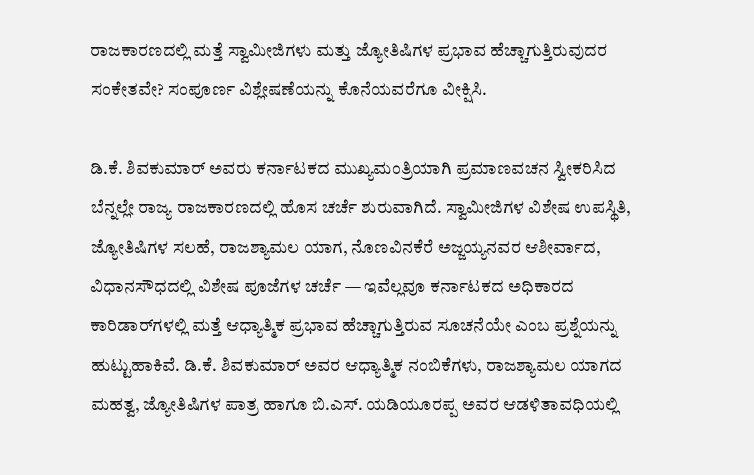ರಾಜಕಾರಣದಲ್ಲಿ ಮತ್ತೆ ಸ್ವಾಮೀಜಿಗಳು ಮತ್ತು ಜ್ಯೋತಿಷಿಗಳ ಪ್ರಭಾವ ಹೆಚ್ಚಾಗುತ್ತಿರುವುದರ ಸಂಕೇತವೇ? ಸಂಪೂರ್ಣ ವಿಶ್ಲೇಷಣೆಯನ್ನು ಕೊನೆಯವರೆಗೂ ವೀಕ್ಷಿಸಿ.

ಡಿ.ಕೆ. ಶಿವಕುಮಾರ್ ಅವರು ಕರ್ನಾಟಕದ ಮುಖ್ಯಮಂತ್ರಿಯಾಗಿ ಪ್ರಮಾಣವಚನ ಸ್ವೀಕರಿಸಿದ ಬೆನ್ನಲ್ಲೇ ರಾಜ್ಯ ರಾಜಕಾರಣದಲ್ಲಿ ಹೊಸ ಚರ್ಚೆ ಶುರುವಾಗಿದೆ. ಸ್ವಾಮೀಜಿಗಳ ವಿಶೇಷ ಉಪಸ್ಥಿತಿ, ಜ್ಯೋತಿಷಿಗಳ ಸಲಹೆ, ರಾಜಶ್ಯಾಮಲ ಯಾಗ, ನೊಣವಿನಕೆರೆ ಅಜ್ಜಯ್ಯನವರ ಆಶೀರ್ವಾದ, ವಿಧಾನಸೌಧದಲ್ಲಿ ವಿಶೇಷ ಪೂಜೆಗಳ ಚರ್ಚೆ — ಇವೆಲ್ಲವೂ ಕರ್ನಾಟಕದ ಅಧಿಕಾರದ ಕಾರಿಡಾರ್‌ಗಳಲ್ಲಿ ಮತ್ತೆ ಆಧ್ಯಾತ್ಮಿಕ ಪ್ರಭಾವ ಹೆಚ್ಚಾಗುತ್ತಿರುವ ಸೂಚನೆಯೇ ಎಂಬ ಪ್ರಶ್ನೆಯನ್ನು ಹುಟ್ಟುಹಾಕಿವೆ. ಡಿ.ಕೆ. ಶಿವಕುಮಾರ್ ಅವರ ಆಧ್ಯಾತ್ಮಿಕ ನಂಬಿಕೆಗಳು, ರಾಜಶ್ಯಾಮಲ ಯಾಗದ ಮಹತ್ವ, ಜ್ಯೋತಿಷಿಗಳ ಪಾತ್ರ ಹಾಗೂ ಬಿ.ಎಸ್. ಯಡಿಯೂರಪ್ಪ ಅವರ ಆಡಳಿತಾವಧಿಯಲ್ಲಿ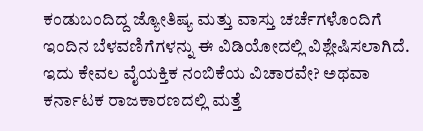ಕಂಡುಬಂದಿದ್ದ ಜ್ಯೋತಿಷ್ಯ ಮತ್ತು ವಾಸ್ತು ಚರ್ಚೆಗಳೊಂದಿಗೆ ಇಂದಿನ ಬೆಳವಣಿಗೆಗಳನ್ನು ಈ ವಿಡಿಯೋದಲ್ಲಿ ವಿಶ್ಲೇಷಿಸಲಾಗಿದೆ. ಇದು ಕೇವಲ ವೈಯಕ್ತಿಕ ನಂಬಿಕೆಯ ವಿಚಾರವೇ? ಅಥವಾ ಕರ್ನಾಟಕ ರಾಜಕಾರಣದಲ್ಲಿ ಮತ್ತೆ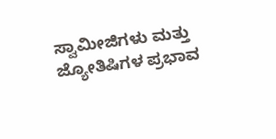ಸ್ವಾಮೀಜಿಗಳು ಮತ್ತು ಜ್ಯೋತಿಷಿಗಳ ಪ್ರಭಾವ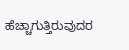ಹೆಚ್ಚಾಗುತ್ತಿರುವುದರ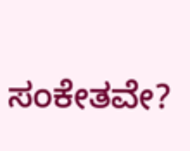ಸಂಕೇತವೇ?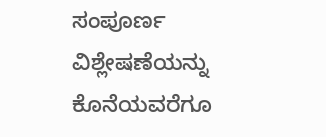ಸಂಪೂರ್ಣ ವಿಶ್ಲೇಷಣೆಯನ್ನು ಕೊನೆಯವರೆಗೂ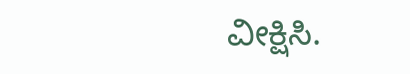ವೀಕ್ಷಿಸಿ.